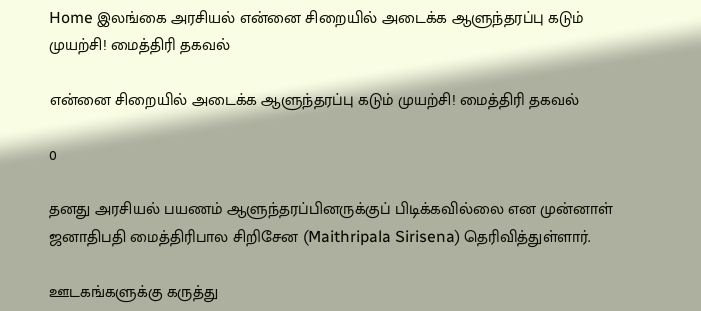Home இலங்கை அரசியல் என்னை சிறையில் அடைக்க ஆளுந்தரப்பு கடும் முயற்சி! மைத்திரி தகவல்

என்னை சிறையில் அடைக்க ஆளுந்தரப்பு கடும் முயற்சி! மைத்திரி தகவல்

0

தனது அரசியல் பயணம் ஆளுந்தரப்பினருக்குப் பிடிக்கவில்லை என முன்னாள் ஜனாதிபதி மைத்திரிபால சிறிசேன (Maithripala Sirisena) தெரிவித்துள்ளார்.

ஊடகங்களுக்கு கருத்து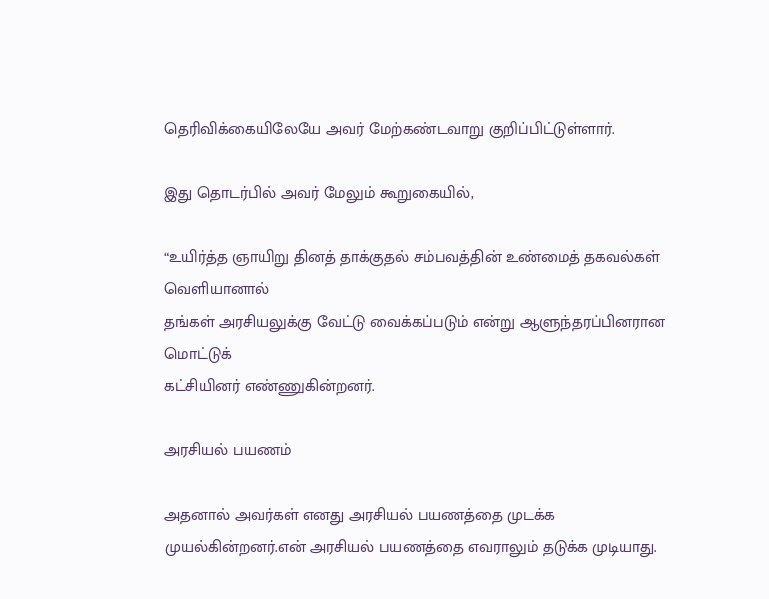தெரிவிக்கையிலேயே அவர் மேற்கண்டவாறு குறிப்பிட்டுள்ளார்.

இது தொடர்பில் அவர் மேலும் கூறுகையில்,

“உயிர்த்த ஞாயிறு தினத் தாக்குதல் சம்பவத்தின் உண்மைத் தகவல்கள் வெளியானால்
தங்கள் அரசியலுக்கு வேட்டு வைக்கப்படும் என்று ஆளுந்தரப்பினரான மொட்டுக்
கட்சியினர் எண்ணுகின்றனர்.

அரசியல் பயணம்

அதனால் அவர்கள் எனது அரசியல் பயணத்தை முடக்க
முயல்கின்றனர்.என் அரசியல் பயணத்தை எவராலும் தடுக்க முடியாது.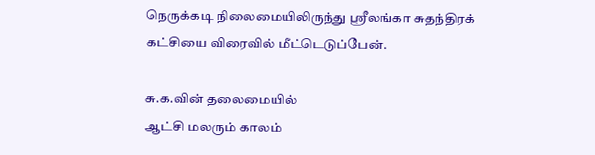நெருக்கடி நிலைமையிலிருந்து ஸ்ரீலங்கா சுதந்திரக் கட்சியை விரைவில் மீட்டெடுப்பேன்.

சு.க.வின் தலைமையில்
ஆட்சி மலரும் காலம்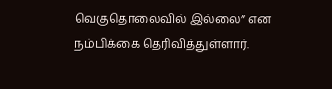வெகுதொலைவில் இல்லை” என நம்பிக்கை தெரிவித்துள்ளார்.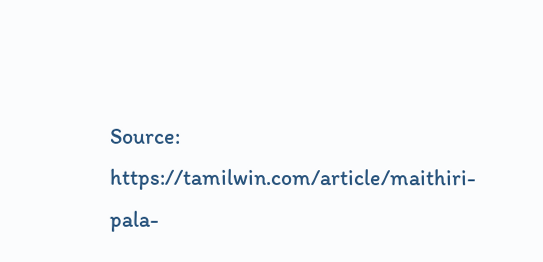Source: https://tamilwin.com/article/maithiri-pala-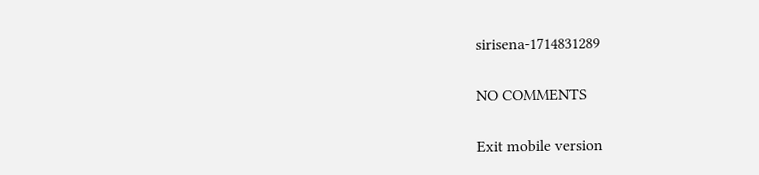sirisena-1714831289

NO COMMENTS

Exit mobile version